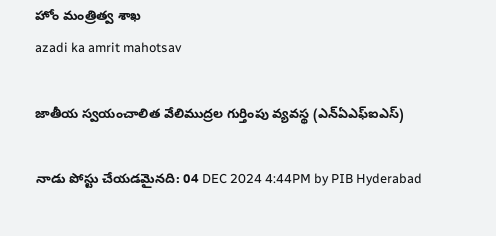హోం మంత్రిత్వ శాఖ
azadi ka amrit mahotsav

జాతీయ స్వయంచాలిత వేలిముద్రల గుర్తింపు వ్యవస్థ (ఎన్ఏఎఫ్ఐఎస్)

నాడు పోస్టు చేయడమైనది: 04 DEC 2024 4:44PM by PIB Hyderabad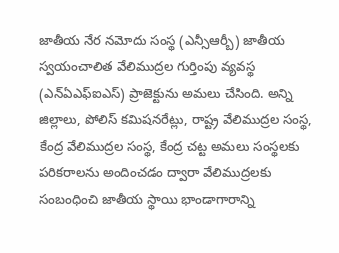జాతీయ నేర నమోదు సంస్థ (ఎన్సీఆర్బీ) జాతీయ స్వయంచాలిత వేలిముద్రల గుర్తింపు వ్యవస్థ (ఎన్ఏఎఫ్ఐఎస్) ప్రాజెక్టును అమలు చేసింది. అన్ని జిల్లాలు, పోలిస్ కమిషనరేట్లు, రాష్ట్ర వేలిముద్రల సంస్థ, కేంద్ర వేలిముద్రల సంస్థ, కేంద్ర చట్ట అమలు సంస్థలకు పరికరాలను అందించడం ద్వారా వేలిముద్రలకు సంబంధించి జాతీయ స్థాయి భాండాగారాన్ని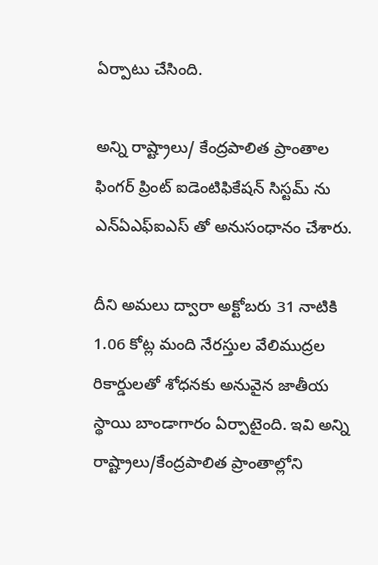ఏర్పాటు చేసింది.

అన్ని రాష్ట్రాలు/ కేంద్రపాలిత ప్రాంతాల ఫింగర్ ప్రింట్ ఐడెంటిఫికేషన్ సిస్టమ్ ను ఎన్ఏఎఫ్ఐఎస్ తో అనుసంధానం చేశారు.

దీని అమలు ద్వారా అక్టోబరు 31 నాటికి 1.06 కోట్ల మంది నేరస్తుల వేలిముద్రల రికార్డులతో శోధనకు అనువైన జాతీయ స్థాయి బాండాగారం ఏర్పాటైంది. ఇవి అన్ని రాష్ట్రాలు/కేంద్రపాలిత ప్రాంతాల్లోని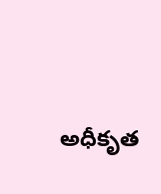అధీకృత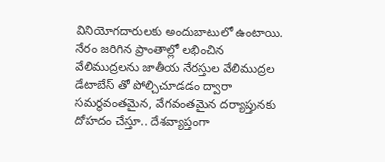వినియోగదారులకు అందుబాటులో ఉంటాయి. నేరం జరిగిన ప్రాంతాల్లో లభించిన వేలిముద్రలను జాతీయ నేరస్తుల వేలిముద్రల డేటాబేస్ తో పోల్చిచూడడం ద్వారా సమర్థవంతమైన, వేగవంతమైన దర్యాప్తునకు దోహదం చేస్తూ.. దేశవ్యాప్తంగా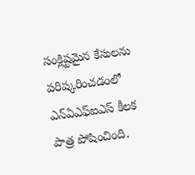సంక్లిష్టమైన కేసులను పరిష్కరించడంలో ఎన్ఏఎఫ్ఐఎస్ కీలక పాత్ర పోషించింది.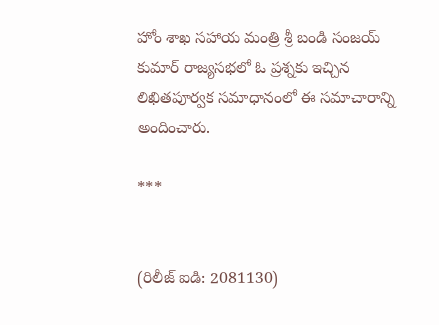హోం శాఖ సహాయ మంత్రి శ్రీ బండి సంజయ్ కుమార్ రాజ్యసభలో ఓ ప్రశ్నకు ఇచ్చిన లిఖితపూర్వక సమాధానంలో ఈ సమాచారాన్ని అందించారు.

***


(రిలీజ్ ఐడి: 2081130)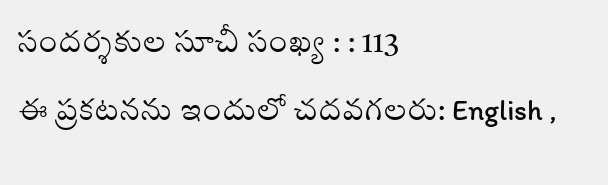సందర్శకుల సూచీ సంఖ్య : : 113
ఈ ప్రకటనను ఇందులో చదవగలరు: English ,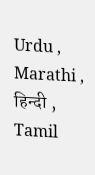Urdu , Marathi , हिन्दी , Tamil